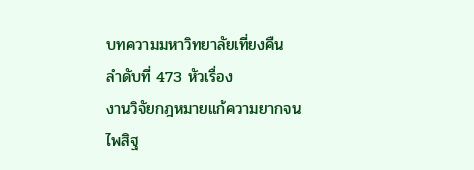บทความมหาวิทยาลัยเที่ยงคืน
ลำดับที่ 473 หัวเรื่อง
งานวิจัยกฎหมายแก้ความยากจน
ไพสิฐ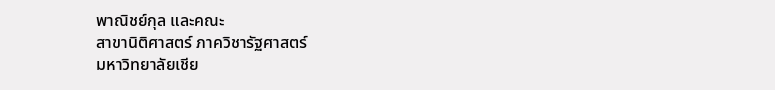พาณิชย์กุล และคณะ
สาขานิติศาสตร์ ภาควิชารัฐศาสตร์
มหาวิทยาลัยเชีย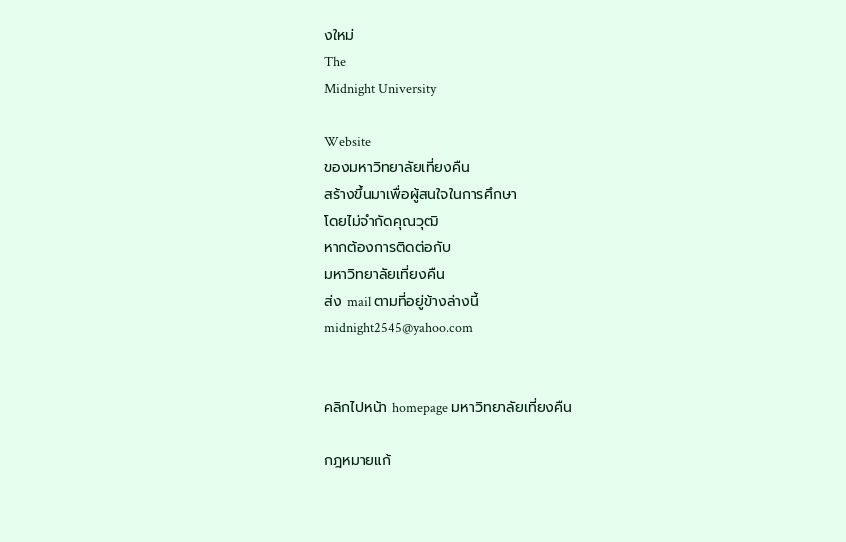งใหม่
The
Midnight University

Website
ของมหาวิทยาลัยเที่ยงคืน
สร้างขึ้นมาเพื่อผู้สนใจในการศึกษา
โดยไม่จำกัดคุณวุฒิ
หากต้องการติดต่อกับ
มหาวิทยาลัยเที่ยงคืน
ส่ง mail ตามที่อยู่ข้างล่างนี้
midnight2545@yahoo.com


คลิกไปหน้า homepage มหาวิทยาลัยเที่ยงคืน

กฎหมายแก้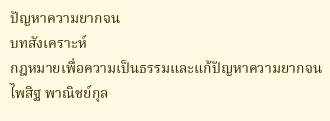ปัญหาความยากจน
บทสังเคราะห์
กฎหมายเพื่อความเป็นธรรมและแก้ปัญหาความยากจน
ไพสิฐ พาณิชย์กุล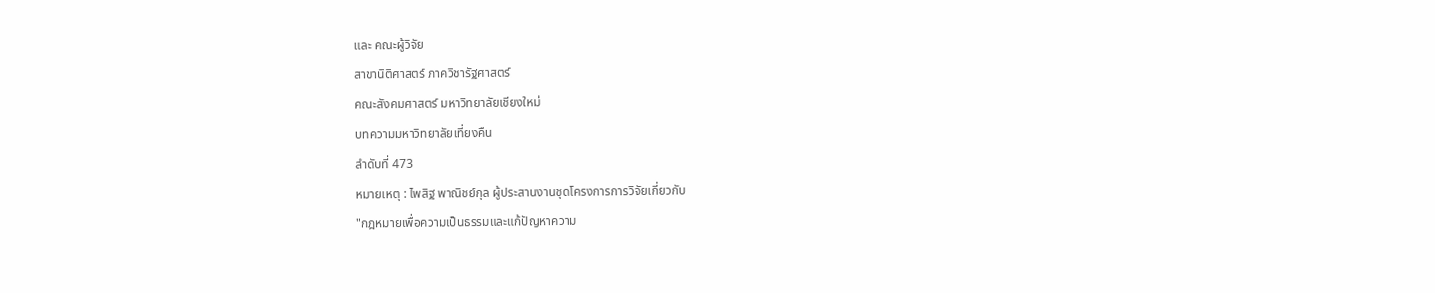และ คณะผู้วิจัย
สาขานิติศาสตร์ ภาควิชารัฐศาสตร์
คณะสังคมศาสตร์ มหาวิทยาลัยเชียงใหม่
บทความมหาวิทยาลัยเที่ยงคืน
ลำดับที่ 473
หมายเหตุ : ไพสิฐ พาณิชย์กุล ผู้ประสานงานชุดโครงการการวิจัยเกี่ยวกับ
"กฎหมายเพื่อความเป็นธรรมและแก้ปัญหาความ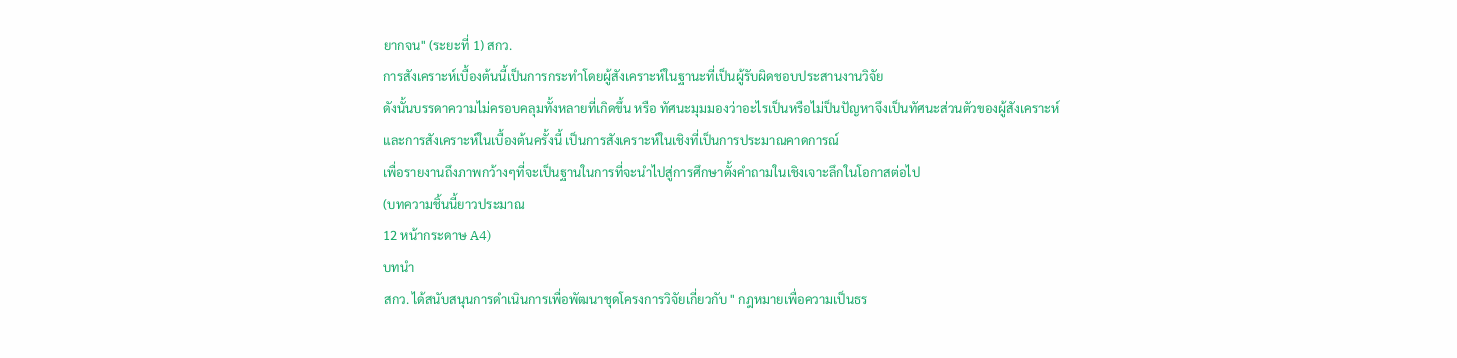ยากจน" (ระยะที่ 1) สกว.
การสังเคราะห์เบื้องต้นนี้เป็นการกระทำโดยผู้สังเคราะห์ในฐานะที่เป็นผู้รับผิดชอบประสานงานวิจัย
ดังนั้นบรรดาความไม่ครอบคลุมทั้งหลายที่เกิดขึ้น หรือ ทัศนะมุมมองว่าอะไรเป็นหรือไม่ป็นปัญหาจึงเป็นทัศนะส่วนตัวของผู้สังเคราะห์
และการสังเคราะห์ในเบื้องต้นครั้งนี้ เป็นการสังเคราะห์ในเชิงที่เป็นการประมาณคาดการณ์
เพื่อรายงานถึงภาพกว้างๆที่จะเป็นฐานในการที่จะนำไปสู่การศึกษาตั้งคำถามในเชิงเจาะลึกในโอกาสต่อไป
(บทความชิ้นนี้ยาวประมาณ
12 หน้ากระดาษ A4)
บทนำ
สกว. ได้สนับสนุนการดำเนินการเพื่อพัฒนาชุดโครงการวิจัยเกี่ยวกับ " กฎหมายเพื่อความเป็นธร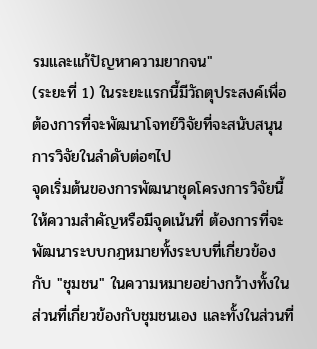รมและแก้ปัญหาความยากจน"
(ระยะที่ 1) ในระยะแรกนี้มีวัถตุประสงค์เพื่อต้องการที่จะพัฒนาโจทย์วิจัยที่จะสนับสนุนการวิจัยในลำดับต่อๆไป
จุดเริ่มต้นของการพัฒนาชุดโครงการวิจัยนี้ให้ความสำคัญหรือมีจุดเน้นที่ ต้องการที่จะพัฒนาระบบกฎหมายทั้งระบบที่เกี่ยวข้องกับ "ชุมชน" ในความหมายอย่างกว้างทั้งในส่วนที่เกี่ยวข้องกับชุมชนเอง และทั้งในส่วนที่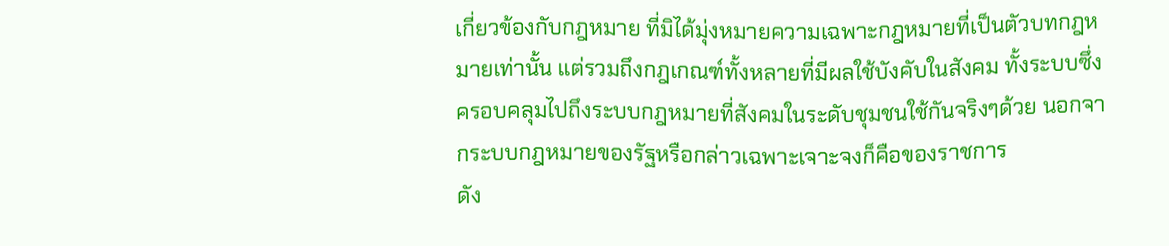เกี่ยวข้องกับกฎหมาย ที่มิได้มุ่งหมายความเฉพาะกฎหมายที่เป็นตัวบทกฎหมายเท่านั้น แต่รวมถึงกฎเกณฑ์ทั้งหลายที่มีผลใช้บังคับในสังคม ทั้งระบบซึ่งครอบคลุมไปถึงระบบกฎหมายที่สังคมในระดับชุมชนใช้กันจริงๆด้วย นอกจากระบบกฎหมายของรัฐหรือกล่าวเฉพาะเจาะจงก็คือของราชการ
ดัง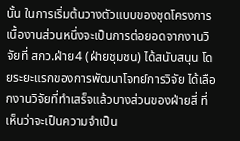นั้น ในการเริ่มต้นวางตัวแบบของชุดโครงการ เนื้องานส่วนหนึ่งจะเป็นการต่อยอดจากงานวิจัยที่ สกว.ฝ่าย4 (ฝ่ายชุมชน) ได้สนับสนุน โดยระยะแรกของการพัฒนาโจทย์การวิจัย ได้เลือกงานวิจัยที่ทำเสร็จแล้วบางส่วนของฝ่ายสี่ ที่เห็นว่าจะเป็นความจำเป็น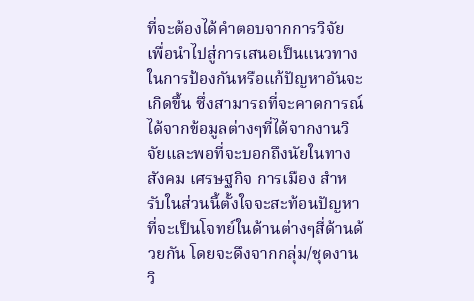ที่จะต้องได้คำตอบจากการวิจัย เพื่อนำไปสู่การเสนอเป็นแนวทางในการป้องกันหรือแก้ปัญหาอันจะเกิดขึ้น ซึ่งสามารถที่จะคาดการณ์ได้จากข้อมูลต่างๆที่ได้จากงานวิจัยและพอที่จะบอกถึงนัยในทางสังคม เศรษฐกิจ การเมือง สำหรับในส่วนนี้ตั้งใจจะสะท้อนปัญหาที่จะเป็นโจทย์ในด้านต่างๆสี่ด้านด้วยกัน โดยจะดึงจากกลุ่ม/ชุดงานวิ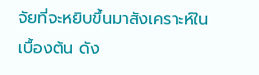จัยที่จะหยิบขึ้นมาสังเคราะห์ในเบื้องต้น ดัง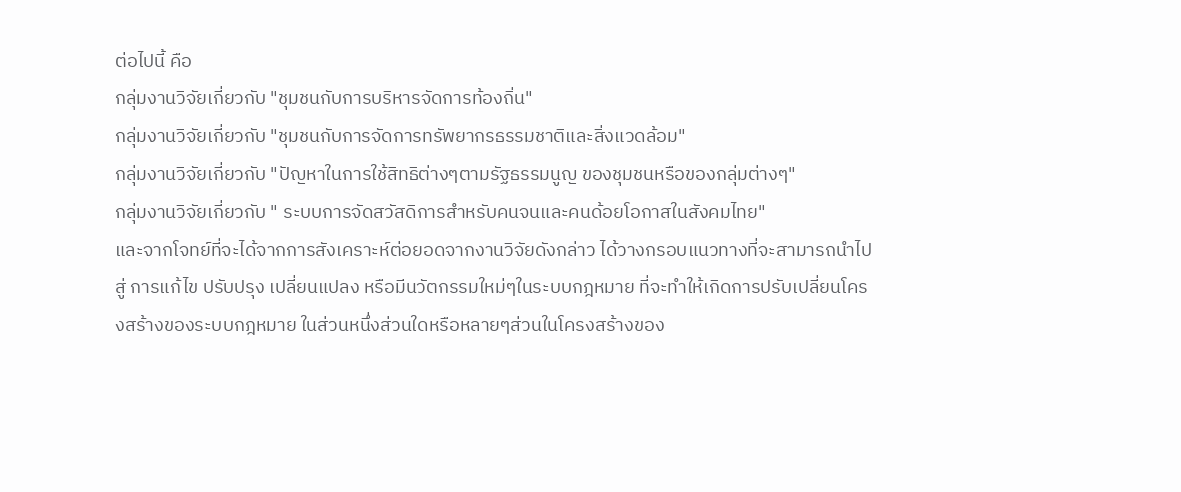ต่อไปนี้ คือ
กลุ่มงานวิจัยเกี่ยวกับ "ชุมชนกับการบริหารจัดการท้องถิ่น"
กลุ่มงานวิจัยเกี่ยวกับ "ชุมชนกับการจัดการทรัพยากรธรรมชาติและสิ่งแวดล้อม"
กลุ่มงานวิจัยเกี่ยวกับ "ปัญหาในการใช้สิทธิต่างๆตามรัฐธรรมนูญ ของชุมชนหรือของกลุ่มต่างๆ"
กลุ่มงานวิจัยเกี่ยวกับ " ระบบการจัดสวัสดิการสำหรับคนจนและคนด้อยโอกาสในสังคมไทย"
และจากโจทย์ที่จะได้จากการสังเคราะห์ต่อยอดจากงานวิจัยดังกล่าว ได้วางกรอบแนวทางที่จะสามารถนำไปสู่ การแก้ไข ปรับปรุง เปลี่ยนแปลง หรือมีนวัตกรรมใหม่ๆในระบบกฎหมาย ที่จะทำให้เกิดการปรับเปลี่ยนโครงสร้างของระบบกฎหมาย ในส่วนหนึ่งส่วนใดหรือหลายๆส่วนในโครงสร้างของ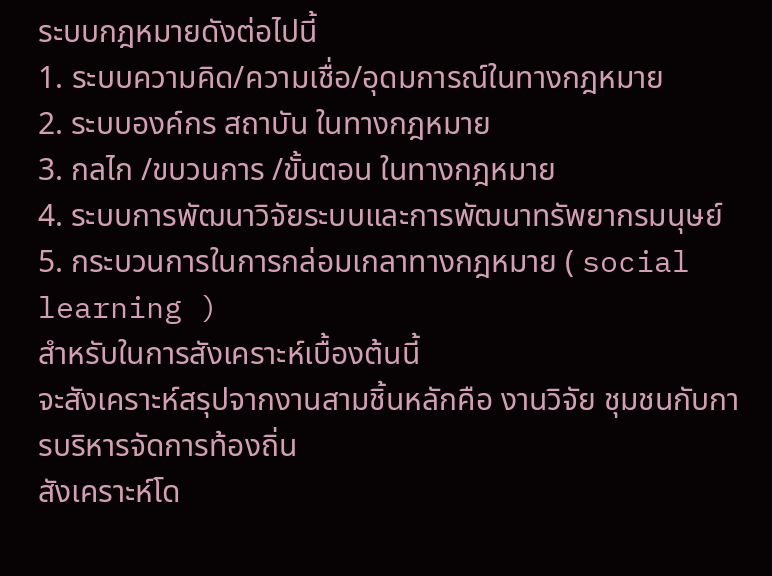ระบบกฎหมายดังต่อไปนี้
1. ระบบความคิด/ความเชื่อ/อุดมการณ์ในทางกฎหมาย
2. ระบบองค์กร สถาบัน ในทางกฎหมาย
3. กลไก /ขบวนการ /ขั้นตอน ในทางกฎหมาย
4. ระบบการพัฒนาวิจัยระบบและการพัฒนาทรัพยากรมนุษย์
5. กระบวนการในการกล่อมเกลาทางกฎหมาย ( social learning )
สำหรับในการสังเคราะห์เบื้องต้นนี้
จะสังเคราะห์สรุปจากงานสามชิ้นหลักคือ งานวิจัย ชุมชนกับการบริหารจัดการท้องถิ่น
สังเคราะห์โด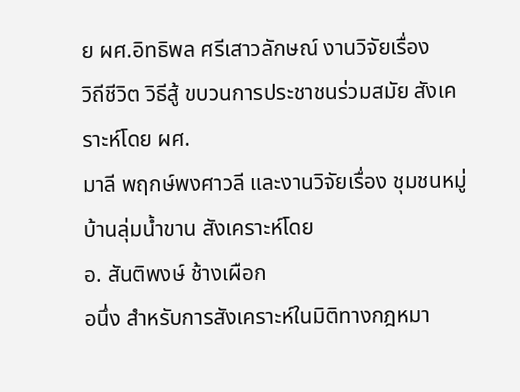ย ผศ.อิทธิพล ศรีเสาวลักษณ์ งานวิจัยเรื่อง
วิถีชีวิต วิธีสู้ ขบวนการประชาชนร่วมสมัย สังเคราะห์โดย ผศ.
มาลี พฤกษ์พงศาวลี และงานวิจัยเรื่อง ชุมชนหมู่บ้านลุ่มน้ำขาน สังเคราะห์โดย
อ. สันติพงษ์ ช้างเผือก
อนึ่ง สำหรับการสังเคราะห์ในมิติทางกฎหมา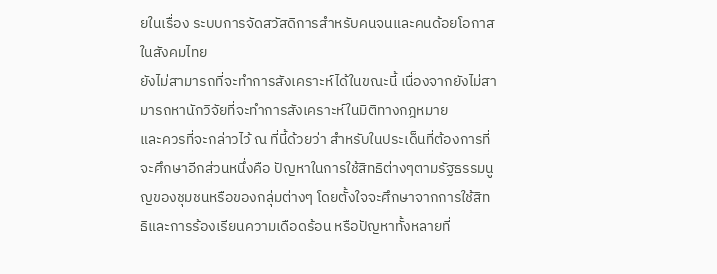ยในเรื่อง ระบบการจัดสวัสดิการสำหรับคนจนและคนด้อยโอกาสในสังคมไทย
ยังไม่สามารถที่จะทำการสังเคราะห์ได้ในขณะนี้ เนื่องจากยังไม่สามารถหานักวิจัยที่จะทำการสังเคราะห์ในมิติทางกฎหมาย
และควรที่จะกล่าวไว้ ณ ที่นี้ด้วยว่า สำหรับในประเด็นที่ต้องการที่จะศึกษาอีกส่วนหนึ่งคือ ปัญหาในการใช้สิทธิต่างๆตามรัฐธรรมนูญของชุมชนหรือของกลุ่มต่างๆ โดยตั้งใจจะศึกษาจากการใช้สิทธิและการร้องเรียนความเดือดร้อน หรือปัญหาทั้งหลายที่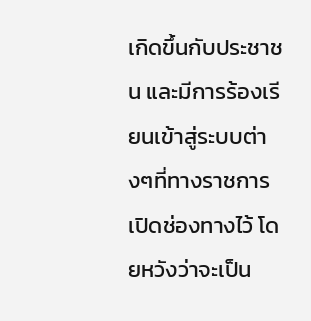เกิดขึ้นกับประชาชน และมีการร้องเรียนเข้าสู่ระบบต่างๆที่ทางราชการเปิดช่องทางไว้ โดยหวังว่าจะเป็น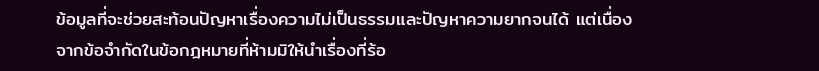ข้อมูลที่จะช่วยสะท้อนปัญหาเรื่องความไม่เป็นธรรมและปัญหาความยากจนได้ แต่เนื่องจากข้อจำกัดในข้อกฎหมายที่ห้ามมิให้นำเรื่องที่ร้อ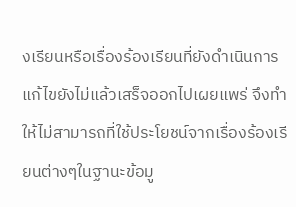งเรียนหรือเรื่องร้องเรียนที่ยังดำเนินการแก้ไขยังไม่แล้วเสร็จออกไปเผยแพร่ จึงทำให้ไม่สามารถที่ใช้ประโยชน์จากเรื่องร้องเรียนต่างๆในฐานะข้อมู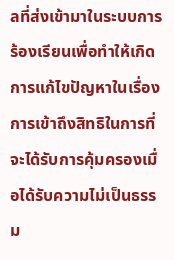ลที่ส่งเข้ามาในระบบการร้องเรียนเพื่อทำให้เกิดการแก้ไขปัญหาในเรื่องการเข้าถึงสิทธิในการที่จะได้รับการคุ้มครองเมื่อได้รับความไม่เป็นธรรม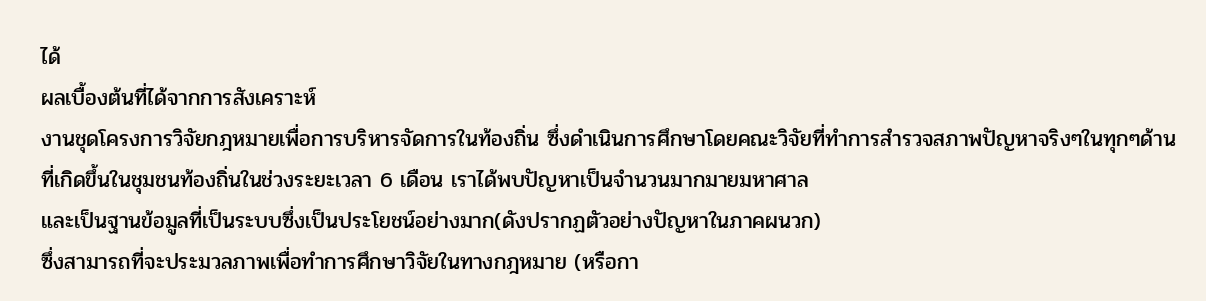ได้
ผลเบื้องต้นที่ได้จากการสังเคราะห์
งานชุดโครงการวิจัยกฎหมายเพื่อการบริหารจัดการในท้องถิ่น ซึ่งดำเนินการศึกษาโดยคณะวิจัยที่ทำการสำรวจสภาพปัญหาจริงๆในทุกๆด้าน
ที่เกิดขึ้นในชุมชนท้องถิ่นในช่วงระยะเวลา 6 เดือน เราได้พบปัญหาเป็นจำนวนมากมายมหาศาล
และเป็นฐานข้อมูลที่เป็นระบบซึ่งเป็นประโยชน์อย่างมาก(ดังปรากฏตัวอย่างปัญหาในภาคผนวก)
ซึ่งสามารถที่จะประมวลภาพเพื่อทำการศึกษาวิจัยในทางกฎหมาย (หรือกา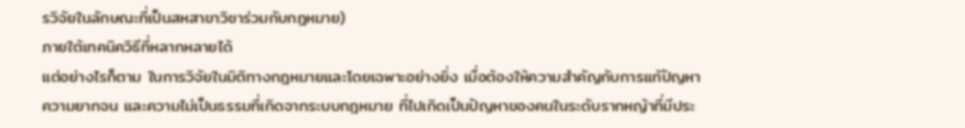รวิจัยในลักษณะที่เป็นสหสาขาวิชาร่วมกับกฎหมาย)
ภายใต้เทคนิควิธีที่หลากหลายได้
แต่อย่างไรก็ตาม ในการวิจัยในมิติทางกฎหมายและโดยเฉพาะอย่างยิ่ง เมื่อต้องให้ความสำคัญกับการแก้ปัญหาความยากจน และความไม่เป็นธรรมที่เกิดจากระบบกฎหมาย ที่ไปเกิดเป็นปัญหาของคนในระดับรากหญ้าที่มีประ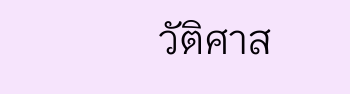วัติศาส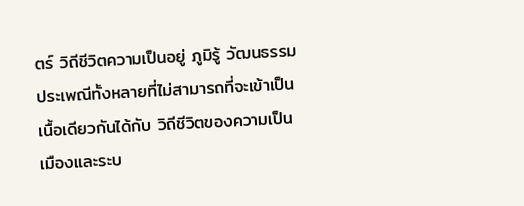ตร์ วิถีชีวิตความเป็นอยู่ ภูมิรู้ วัฒนธรรมประเพณีทั้งหลายที่ไม่สามารถที่จะเข้าเป็นเนื้อเดียวกันได้กับ วิถีชีวิตของความเป็นเมืองและระบ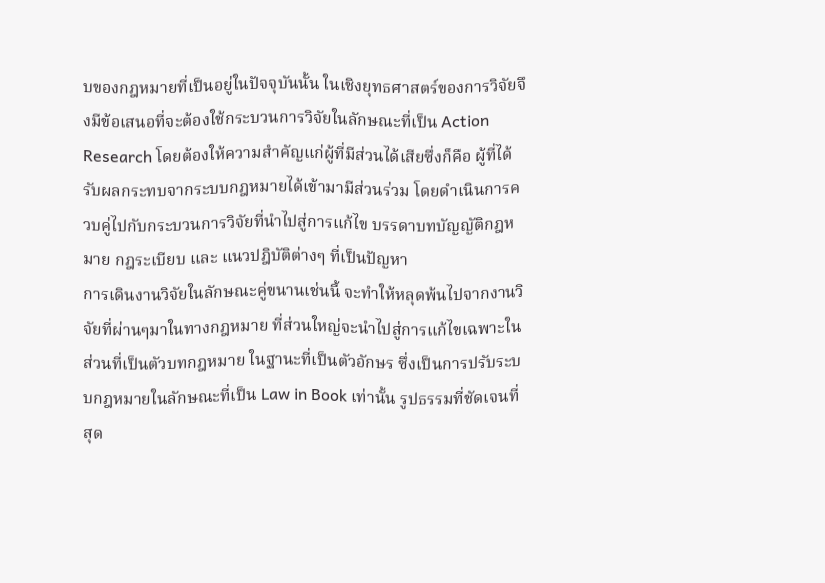บของกฎหมายที่เป็นอยู่ในปัจจุบันนั้น ในเชิงยุทธศาสตร์ของการวิจัยจึงมีข้อเสนอที่จะต้องใช้กระบวนการวิจัยในลักษณะที่เป็น Action Research โดยต้องให้ความสำคัญแก่ผู้ที่มีส่วนได้เสียซึ่งก็คือ ผู้ที่ได้รับผลกระทบจากระบบกฎหมายได้เข้ามามีส่วนร่วม โดยดำเนินการควบคู่ไปกับกระบวนการวิจัยที่นำไปสู่การแก้ไข บรรดาบทบัญญัติกฎหมาย กฎระเบียบ และ แนวปฎิบัติต่างๆ ที่เป็นปัญหา
การเดินงานวิจัยในลักษณะคู่ขนานเช่นนี้ จะทำให้หลุดพ้นไปจากงานวิจัยที่ผ่านๆมาในทางกฎหมาย ที่ส่วนใหญ่จะนำไปสู่การแก้ไขเฉพาะในส่วนที่เป็นตัวบทกฎหมาย ในฐานะที่เป็นตัวอักษร ซึ่งเป็นการปรับระบบกฎหมายในลักษณะที่เป็น Law in Book เท่านั้น รูปธรรมที่ชัดเจนที่สุด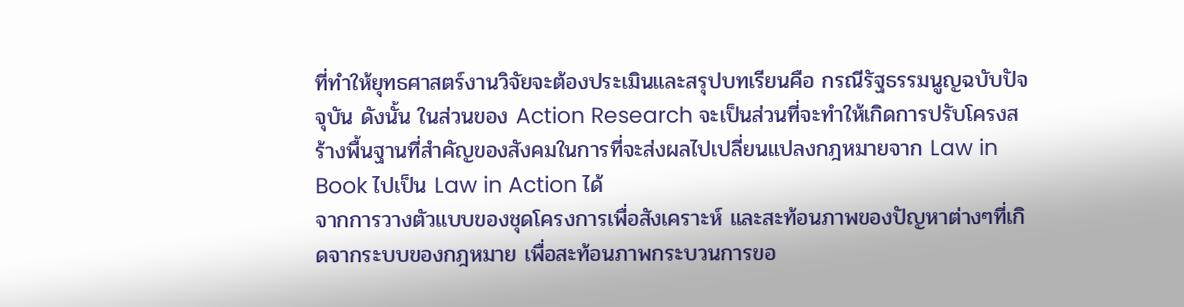ที่ทำให้ยุทธศาสตร์งานวิจัยจะต้องประเมินและสรุปบทเรียนคือ กรณีรัฐธรรมนูญฉบับปัจจุบัน ดังนั้น ในส่วนของ Action Research จะเป็นส่วนที่จะทำให้เกิดการปรับโครงสร้างพื้นฐานที่สำคัญของสังคมในการที่จะส่งผลไปเปลี่ยนแปลงกฎหมายจาก Law in Book ไปเป็น Law in Action ได้
จากการวางตัวแบบของชุดโครงการเพื่อสังเคราะห์ และสะท้อนภาพของปัญหาต่างๆที่เกิดจากระบบของกฎหมาย เพื่อสะท้อนภาพกระบวนการขอ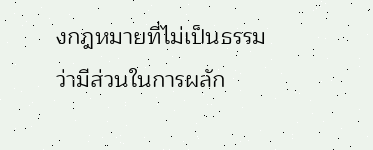งกฎหมายที่ไม่เป็นธรรมว่ามีส่วนในการผลัก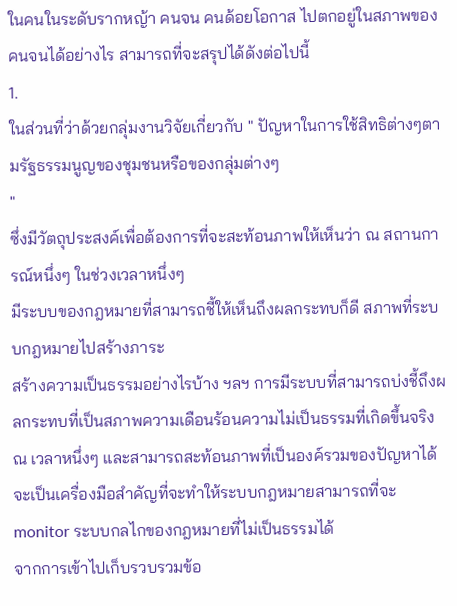ในคนในระดับรากหญ้า คนจน คนด้อยโอกาส ไปตกอยู่ในสภาพของคนจนได้อย่างไร สามารถที่จะสรุปได้ดังต่อไปนี้
1.
ในส่วนที่ว่าด้วยกลุ่มงานวิจัยเกี่ยวกับ " ปัญหาในการใช้สิทธิต่างๆตามรัฐธรรมนูญของชุมชนหรือของกลุ่มต่างๆ
"
ซึ่งมีวัตถุประสงค์เพื่อต้องการที่จะสะท้อนภาพให้เห็นว่า ณ สถานการณ์หนึ่งๆ ในช่วงเวลาหนึ่งๆ
มีระบบของกฎหมายที่สามารถชี้ให้เห็นถึงผลกระทบก็ดี สภาพที่ระบบกฎหมายไปสร้างภาระ
สร้างความเป็นธรรมอย่างไรบ้าง ฯลฯ การมีระบบที่สามารถบ่งชี้ถึงผลกระทบที่เป็นสภาพความเดือนร้อนความไม่เป็นธรรมที่เกิดขึ้นจริง
ณ เวลาหนึ่งๆ และสามารถสะท้อนภาพที่เป็นองค์รวมของปัญหาได้ จะเป็นเครื่องมือสำคัญที่จะทำให้ระบบกฎหมายสามารถที่จะ
monitor ระบบกลไกของกฎหมายที่ไม่เป็นธรรมได้
จากการเข้าไปเก็บรวบรวมข้อ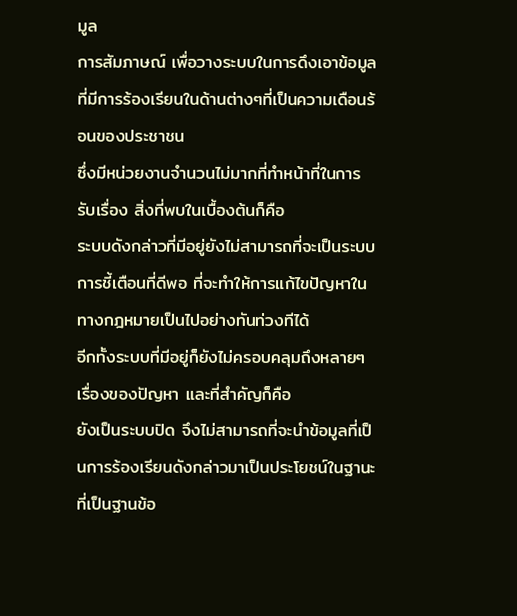มูล
การสัมภาษณ์ เพื่อวางระบบในการดึงเอาข้อมูลที่มีการร้องเรียนในด้านต่างๆที่เป็นความเดือนร้อนของประชาชน
ซึ่งมีหน่วยงานจำนวนไม่มากที่ทำหน้าที่ในการรับเรื่อง สิ่งที่พบในเบื้องต้นก็คือ
ระบบดังกล่าวที่มีอยู่ยังไม่สามารถที่จะเป็นระบบการชี้เตือนที่ดีพอ ที่จะทำให้การแก้ไขปัญหาในทางกฎหมายเป็นไปอย่างทันท่วงทีได้
อีกทั้งระบบที่มีอยู่ก็ยังไม่ครอบคลุมถึงหลายๆเรื่องของปัญหา และที่สำคัญก็คือ
ยังเป็นระบบปิด จึงไม่สามารถที่จะนำข้อมูลที่เป็นการร้องเรียนดังกล่าวมาเป็นประโยชน์ในฐานะที่เป็นฐานข้อ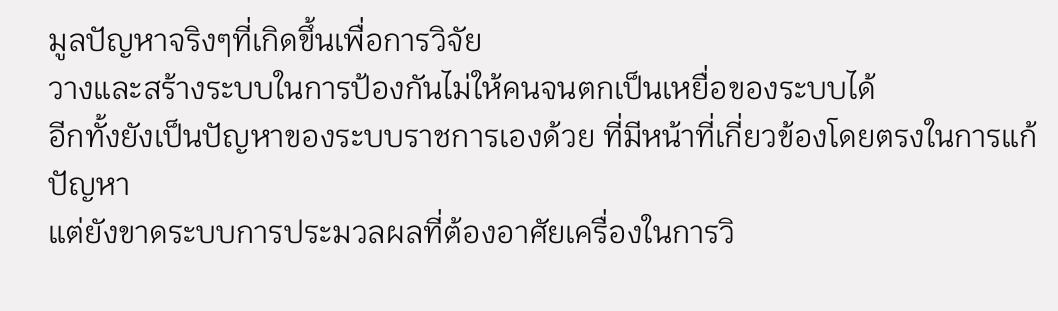มูลปัญหาจริงๆที่เกิดขึ้นเพื่อการวิจัย
วางและสร้างระบบในการป้องกันไม่ให้คนจนตกเป็นเหยื่อของระบบได้
อีกทั้งยังเป็นปัญหาของระบบราชการเองด้วย ที่มีหน้าที่เกี่ยวข้องโดยตรงในการแก้ปัญหา
แต่ยังขาดระบบการประมวลผลที่ต้องอาศัยเครื่องในการวิ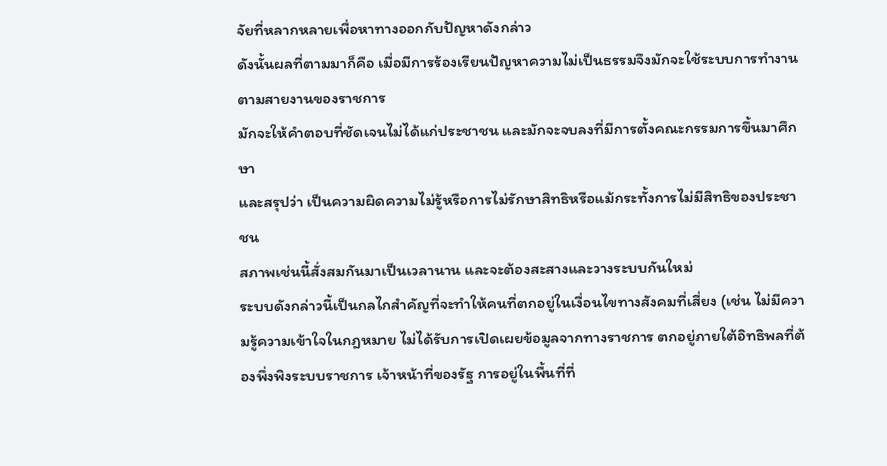จัยที่หลากหลายเพื่อหาทางออกกับปัญหาดังกล่าว
ดังนั้นผลที่ตามมาก็คือ เมื่อมีการร้องเรียนปัญหาความไม่เป็นธรรมจึงมักจะใช้ระบบการทำงานตามสายงานของราชการ
มักจะให้คำตอบที่ชัดเจนไม่ได้แก่ประชาชน และมักจะจบลงที่มีการตั้งคณะกรรมการขึ้นมาศึกษา
และสรุปว่า เป็นความผิดความไม่รู้หรือการไม่รักษาสิทธิหรือแม้กระทั้งการไม่มีสิทธิของประชาชน
สภาพเช่นนี้สั่งสมกันมาเป็นเวลานาน และจะต้องสะสางและวางระบบกันใหม่
ระบบดังกล่าวนี้เป็นกลไกสำคัญที่จะทำให้คนที่ตกอยู่ในเงื่อนไขทางสังคมที่เสี่ยง (เช่น ไม่มีความรู้ความเข้าใจในกฎหมาย ไม่ได้รับการเปิดเผยข้อมูลจากทางราชการ ตกอยู่ภายใต้อิทธิพลที่ต้องพึ่งพิงระบบราชการ เจ้าหน้าที่ของรัฐ การอยู่ในพื้นที่ที่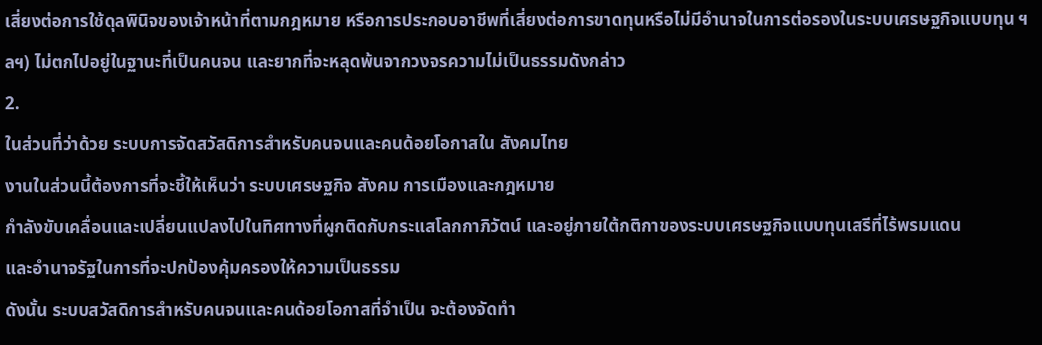เสี่ยงต่อการใช้ดุลพินิจของเจ้าหน้าที่ตามกฎหมาย หรือการประกอบอาชีพที่เสี่ยงต่อการขาดทุนหรือไม่มีอำนาจในการต่อรองในระบบเศรษฐกิจแบบทุน ฯลฯ) ไม่ตกไปอยู่ในฐานะที่เป็นคนจน และยากที่จะหลุดพ้นจากวงจรความไม่เป็นธรรมดังกล่าว
2.
ในส่วนที่ว่าด้วย ระบบการจัดสวัสดิการสำหรับคนจนและคนด้อยโอกาสใน สังคมไทย
งานในส่วนนี้ต้องการที่จะชี้ให้เห็นว่า ระบบเศรษฐกิจ สังคม การเมืองและกฎหมาย
กำลังขับเคลื่อนและเปลี่ยนแปลงไปในทิศทางที่ผูกติดกับกระแสโลกกาภิวัตน์ และอยู่ภายใต้กติกาของระบบเศรษฐกิจแบบทุนเสรีที่ไร้พรมแดน
และอำนาจรัฐในการที่จะปกป้องคุ้มครองให้ความเป็นธรรม
ดังนั้น ระบบสวัสดิการสำหรับคนจนและคนด้อยโอกาสที่จำเป็น จะต้องจัดทำ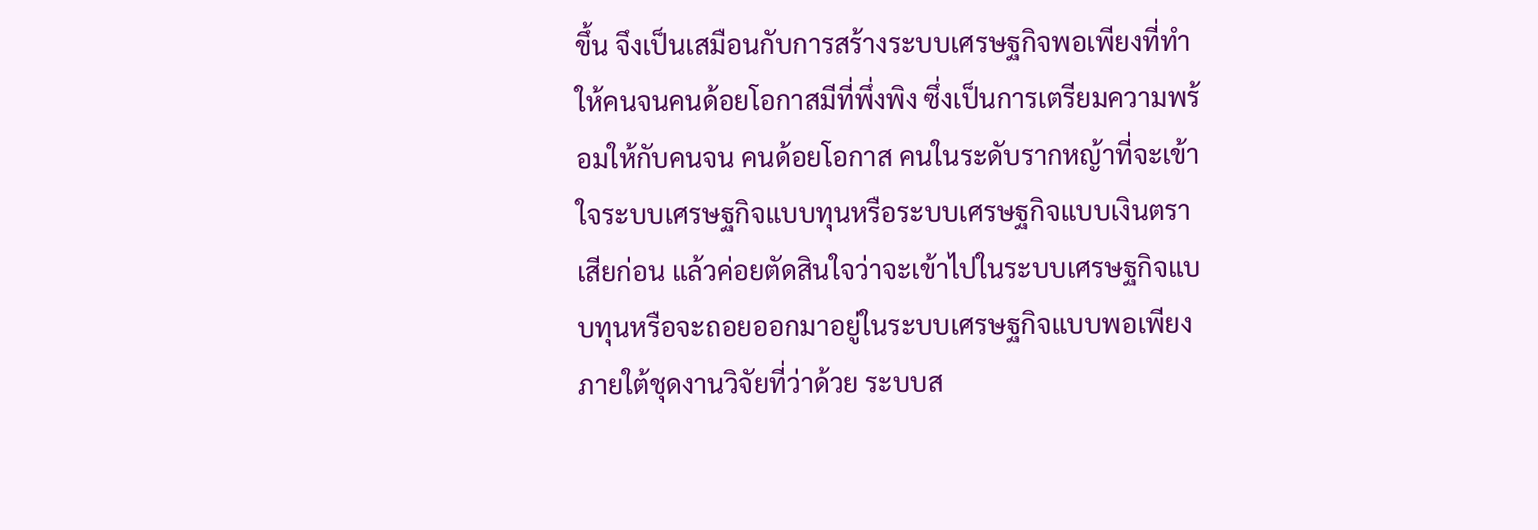ขึ้น จึงเป็นเสมือนกับการสร้างระบบเศรษฐกิจพอเพียงที่ทำให้คนจนคนด้อยโอกาสมีที่พึ่งพิง ซึ่งเป็นการเตรียมความพร้อมให้กับคนจน คนด้อยโอกาส คนในระดับรากหญ้าที่จะเข้าใจระบบเศรษฐกิจแบบทุนหรือระบบเศรษฐกิจแบบเงินตราเสียก่อน แล้วค่อยตัดสินใจว่าจะเข้าไปในระบบเศรษฐกิจแบบทุนหรือจะถอยออกมาอยู่ในระบบเศรษฐกิจแบบพอเพียง
ภายใต้ชุดงานวิจัยที่ว่าด้วย ระบบส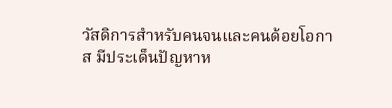วัสดิการสำหรับคนจนและคนด้อยโอกาส มีประเด็นปัญหาห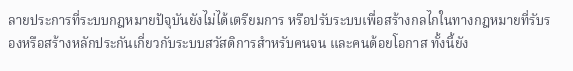ลายประการที่ระบบกฎหมายปัจุบันยังไม่ได้เตรียมการ หรือปรับระบบเพื่อสร้างกลไกในทางกฎหมายที่รับรองหรือสร้างหลักประกันเกี่ยวกับระบบสวัสดิการสำหรับคนจน และคนด้อยโอกาส ทั้งนี้ยัง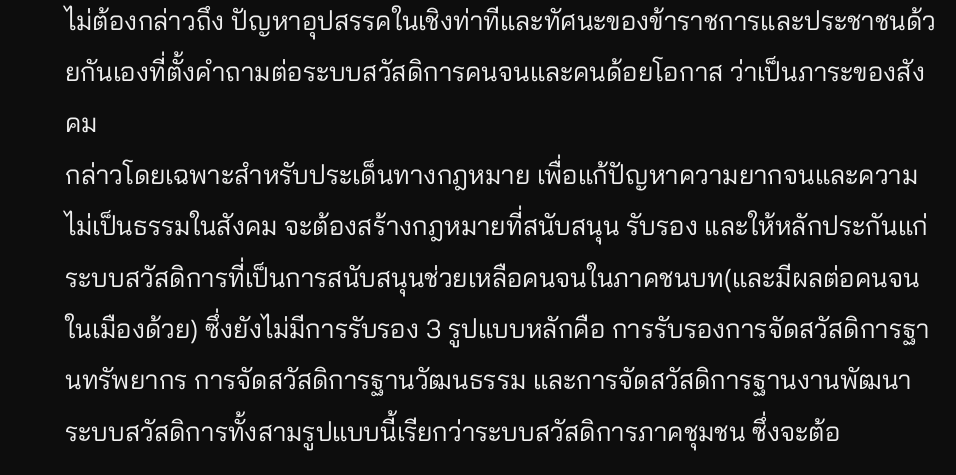ไม่ต้องกล่าวถึง ปัญหาอุปสรรคในเชิงท่าทีและทัศนะของข้าราชการและประชาชนด้วยกันเองที่ตั้งคำถามต่อระบบสวัสดิการคนจนและคนด้อยโอกาส ว่าเป็นภาระของสังคม
กล่าวโดยเฉพาะสำหรับประเด็นทางกฎหมาย เพื่อแก้ปัญหาความยากจนและความไม่เป็นธรรมในสังคม จะต้องสร้างกฎหมายที่สนับสนุน รับรอง และให้หลักประกันแก่ระบบสวัสดิการที่เป็นการสนับสนุนช่วยเหลือคนจนในภาคชนบท(และมีผลต่อคนจนในเมืองด้วย) ซึ่งยังไม่มีการรับรอง 3 รูปแบบหลักคือ การรับรองการจัดสวัสดิการฐานทรัพยากร การจัดสวัสดิการฐานวัฒนธรรม และการจัดสวัสดิการฐานงานพัฒนา
ระบบสวัสดิการทั้งสามรูปแบบนี้เรียกว่าระบบสวัสดิการภาคชุมชน ซึ่งจะต้อ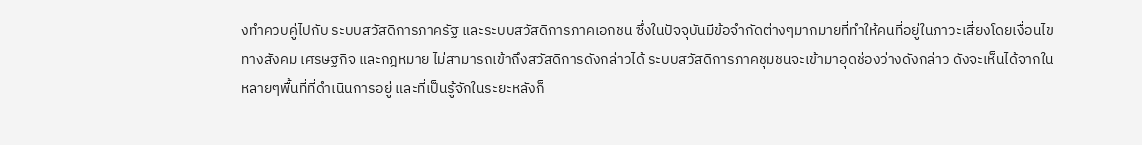งทำควบคู่ไปกับ ระบบสวัสดิการภาครัฐ และระบบสวัสดิการภาคเอกชน ซึ่งในปัจจุบันมีข้อจำกัดต่างๆมากมายที่ทำให้คนที่อยู่ในภาวะเสี่ยงโดยเงื่อนไขทางสังคม เศรษฐกิจ และกฎหมาย ไม่สามารถเข้าถึงสวัสดิการดังกล่าวได้ ระบบสวัสดิการภาคชุมชนจะเข้ามาอุดช่องว่างดังกล่าว ดังจะเห็นได้จากในหลายๆพื้นที่ที่ดำเนินการอยู่ และที่เป็นรู้จักในระยะหลังก็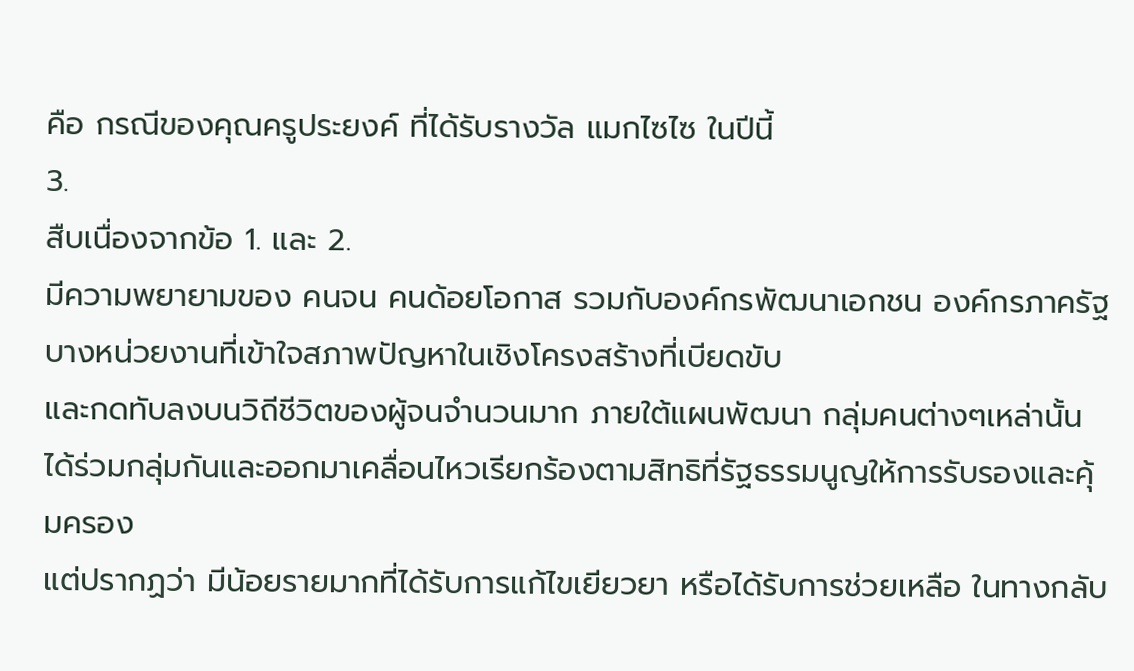คือ กรณีของคุณครูประยงค์ ที่ได้รับรางวัล แมกไซไซ ในปีนี้
3.
สืบเนื่องจากข้อ 1. และ 2.
มีความพยายามของ คนจน คนด้อยโอกาส รวมกับองค์กรพัฒนาเอกชน องค์กรภาครัฐบางหน่วยงานที่เข้าใจสภาพปัญหาในเชิงโครงสร้างที่เบียดขับ
และกดทับลงบนวิถีชีวิตของผู้จนจำนวนมาก ภายใต้แผนพัฒนา กลุ่มคนต่างๆเหล่านั้นได้ร่วมกลุ่มกันและออกมาเคลื่อนไหวเรียกร้องตามสิทธิที่รัฐธรรมนูญให้การรับรองและคุ้มครอง
แต่ปรากฏว่า มีน้อยรายมากที่ได้รับการแก้ไขเยียวยา หรือได้รับการช่วยเหลือ ในทางกลับ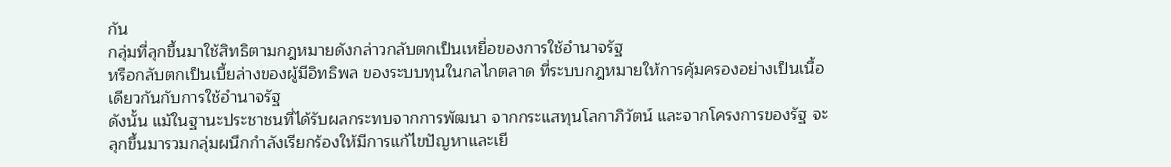กัน
กลุ่มที่ลุกขึ้นมาใช้สิทธิตามกฎหมายดังกล่าวกลับตกเป็นเหยื่อของการใช้อำนาจรัฐ
หรือกลับตกเป็นเบี้ยล่างของผู้มีอิทธิพล ของระบบทุนในกลไกตลาด ที่ระบบกฎหมายให้การคุ้มครองอย่างเป็นเนื้อเดียวกันกับการใช้อำนาจรัฐ
ดังนั้น แม้ในฐานะประชาชนที่ได้รับผลกระทบจากการพัฒนา จากกระแสทุนโลกาภิวัตน์ และจากโครงการของรัฐ จะลุกขึ้นมารวมกลุ่มผนึกกำลังเรียกร้องให้มีการแก้ไขปัญหาและเยี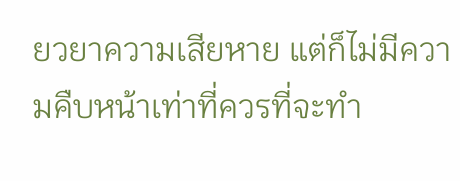ยวยาความเสียหาย แต่ก็ไม่มีความคืบหน้าเท่าที่ควรที่จะทำ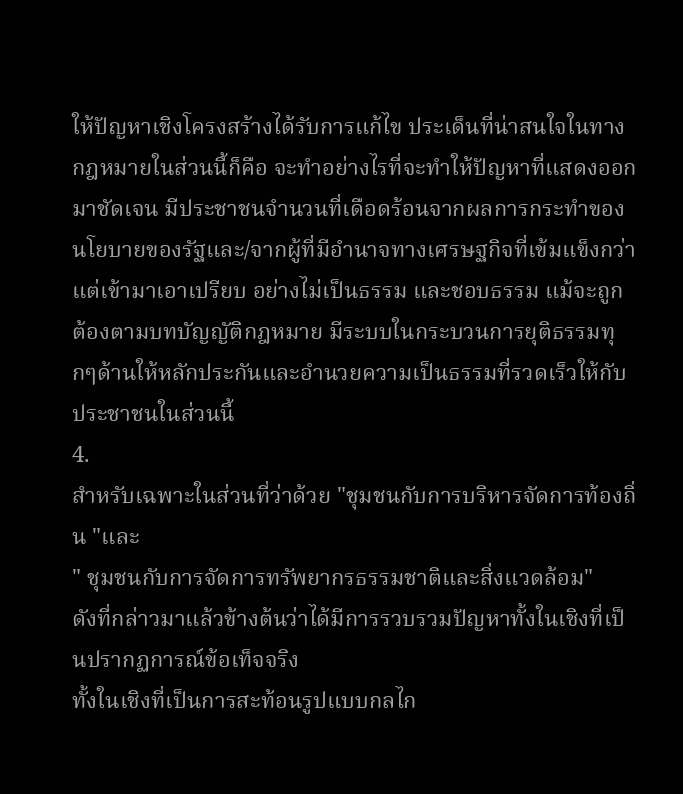ให้ปัญหาเชิงโครงสร้างได้รับการแก้ไข ประเด็นที่น่าสนใจในทางกฎหมายในส่วนนี้ก็คือ จะทำอย่างไรที่จะทำให้ปัญหาที่แสดงออกมาชัดเจน มีประชาชนจำนวนที่เดือดร้อนจากผลการกระทำของนโยบายของรัฐและ/จากผู้ที่มีอำนาจทางเศรษฐกิจที่เข้มแข็งกว่าแต่เข้ามาเอาเปรียบ อย่างไม่เป็นธรรม และชอบธรรม แม้จะถูกต้องตามบทบัญญัติกฎหมาย มีระบบในกระบวนการยุติธรรมทุกๆด้านให้หลักประกันและอำนวยความเป็นธรรมที่รวดเร็วให้กับประชาชนในส่วนนี้
4.
สำหรับเฉพาะในส่วนที่ว่าด้วย "ชุมชนกับการบริหารจัดการท้องถิ่น "และ
" ชุมชนกับการจัดการทรัพยากรธรรมชาติและสิ่งแวดล้อม"
ดังที่กล่าวมาแล้วข้างต้นว่าได้มีการรวบรวมปัญหาทั้งในเชิงที่เป็นปรากฏการณ์ข้อเท็จจริง
ทั้งในเชิงที่เป็นการสะท้อนรูปแบบกลไก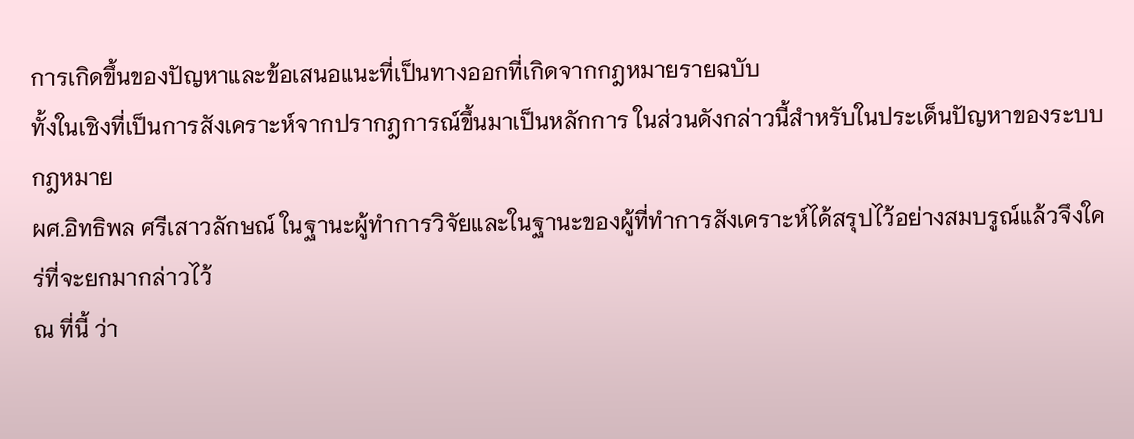การเกิดขึ้นของปัญหาและข้อเสนอแนะที่เป็นทางออกที่เกิดจากกฎหมายรายฉบับ
ทั้งในเชิงที่เป็นการสังเคราะห์จากปรากฎการณ์ขึ้นมาเป็นหลักการ ในส่วนดังกล่าวนี้สำหรับในประเด็นปัญหาของระบบกฎหมาย
ผศ.อิทธิพล ศรีเสาวลักษณ์ ในฐานะผู้ทำการวิจัยและในฐานะของผู้ที่ทำการสังเคราะห์ได้สรุปไว้อย่างสมบรูณ์แล้วจึงใคร่ที่จะยกมากล่าวไว้
ณ ที่นี้ ว่า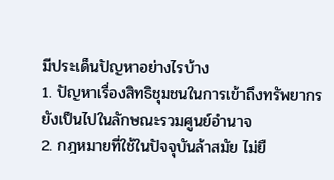มีประเด็นปัญหาอย่างไรบ้าง
1. ปัญหาเรื่องสิทธิชุมชนในการเข้าถึงทรัพยากร ยังเป็นไปในลักษณะรวมศูนย์อำนาจ
2. กฎหมายที่ใช้ในปัจจุบันล้าสมัย ไม่ยื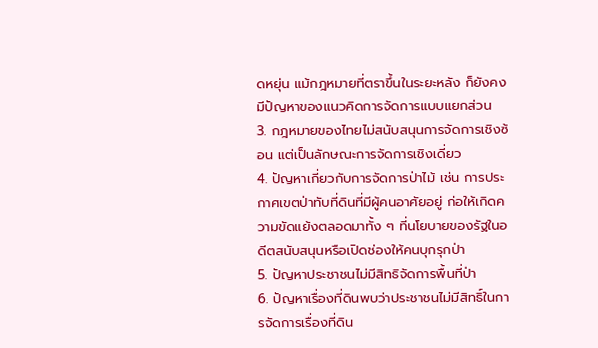ดหยุ่น แม้กฎหมายที่ตราขึ้นในระยะหลัง ก็ยังคงมีปัญหาของแนวคิดการจัดการแบบแยกส่วน
3. กฎหมายของไทยไม่สนับสนุนการจัดการเชิงซ้อน แต่เป็นลักษณะการจัดการเชิงเดี่ยว
4. ปัญหาเกี่ยวกับการจัดการป่าไม้ เช่น การประกาศเขตป่าทับที่ดินที่มีผู้คนอาศัยอยู่ ก่อให้เกิดความขัดแย้งตลอดมาทั้ง ๆ ที่นโยบายของรัฐในอดีตสนับสนุนหรือเปิดช่องให้คนบุกรุกป่า
5. ปัญหาประชาชนไม่มีสิทธิจัดการพื้นที่ป่า
6. ปัญหาเรื่องที่ดินพบว่าประชาชนไม่มีสิทธิ์ในการจัดการเรื่องที่ดิน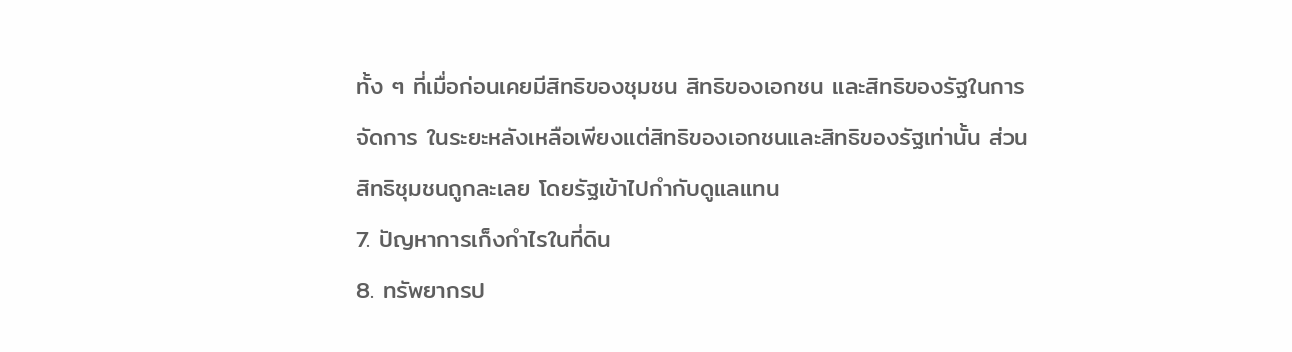ทั้ง ๆ ที่เมื่อก่อนเคยมีสิทธิของชุมชน สิทธิของเอกชน และสิทธิของรัฐในการจัดการ ในระยะหลังเหลือเพียงแต่สิทธิของเอกชนและสิทธิของรัฐเท่านั้น ส่วนสิทธิชุมชนถูกละเลย โดยรัฐเข้าไปกำกับดูแลแทน
7. ปัญหาการเก็งกำไรในที่ดิน
8. ทรัพยากรป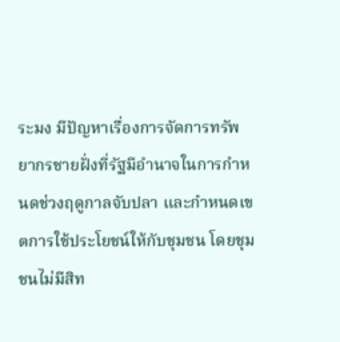ระมง มีปัญหาเรื่องการจัดการทรัพยากรชายฝั่งที่รัฐมีอำนาจในการกำหนดช่วงฤดูกาลจับปลา และกำหนดเขตการใช้ประโยชน์ให้กับชุมชน โดยชุมชนไม่มีสิท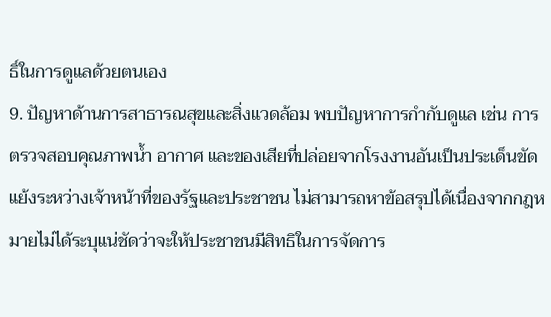ธิ์ในการดูแลด้วยตนเอง
9. ปัญหาด้านการสาธารณสุขและสิ่งแวดล้อม พบปัญหาการกำกับดูแล เช่น การตรวจสอบคุณภาพน้ำ อากาศ และของเสียที่ปล่อยจากโรงงานอันเป็นประเด็นขัดแย้งระหว่างเจ้าหน้าที่ของรัฐและประชาชน ไม่สามารถหาข้อสรุปได้เนื่องจากกฎหมายไม่ได้ระบุแน่ชัดว่าจะให้ประชาชนมีสิทธิในการจัดการ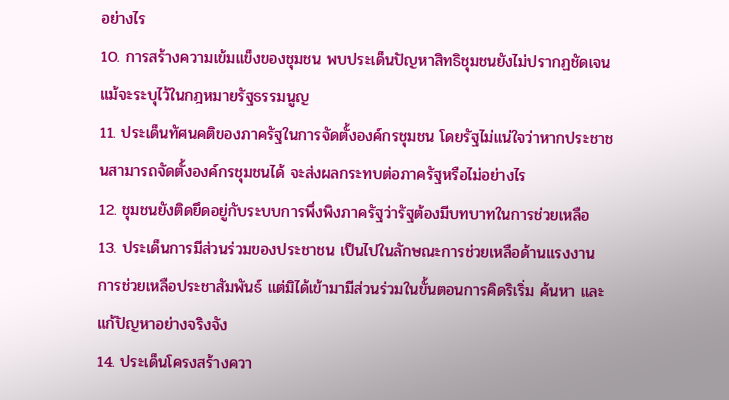อย่างไร
10. การสร้างความเข้มแข็งของชุมชน พบประเด็นปัญหาสิทธิชุมชนยังไม่ปรากฏชัดเจนแม้จะระบุไว้ในกฎหมายรัฐธรรมนูญ
11. ประเด็นทัศนคติของภาครัฐในการจัดตั้งองค์กรชุมชน โดยรัฐไม่แน่ใจว่าหากประชาชนสามารถจัดตั้งองค์กรชุมชนได้ จะส่งผลกระทบต่อภาครัฐหรือไม่อย่างไร
12. ชุมชนยังติดยึดอยู่กับระบบการพึ่งพิงภาครัฐว่ารัฐต้องมีบทบาทในการช่วยเหลือ
13. ประเด็นการมีส่วนร่วมของประชาชน เป็นไปในลักษณะการช่วยเหลือด้านแรงงาน การช่วยเหลือประชาสัมพันธ์ แต่มิได้เข้ามามีส่วนร่วมในขั้นตอนการคิดริเริ่ม ค้นหา และแก้ปัญหาอย่างจริงจัง
14. ประเด็นโครงสร้างควา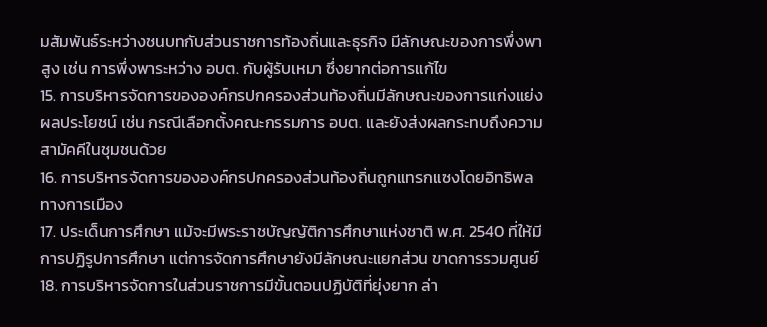มสัมพันธ์ระหว่างชนบทกับส่วนราชการท้องถิ่นและธุรกิจ มีลักษณะของการพึ่งพาสูง เช่น การพึ่งพาระหว่าง อบต. กับผู้รับเหมา ซึ่งยากต่อการแก้ไข
15. การบริหารจัดการขององค์กรปกครองส่วนท้องถิ่นมีลักษณะของการแก่งแย่งผลประโยชน์ เช่น กรณีเลือกตั้งคณะกรรมการ อบต. และยังส่งผลกระทบถึงความสามัคคีในชุมชนด้วย
16. การบริหารจัดการขององค์กรปกครองส่วนท้องถิ่นถูกแทรกแซงโดยอิทธิพลทางการเมือง
17. ประเด็นการศึกษา แม้จะมีพระราชบัญญัติการศึกษาแห่งชาติ พ.ศ. 2540 ที่ให้มีการปฏิรูปการศึกษา แต่การจัดการศึกษายังมีลักษณะแยกส่วน ขาดการรวมศูนย์
18. การบริหารจัดการในส่วนราชการมีขั้นตอนปฏิบัติที่ยุ่งยาก ล่า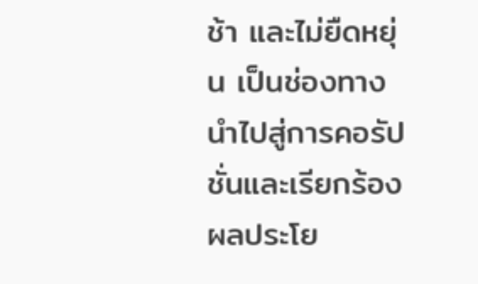ช้า และไม่ยืดหยุ่น เป็นช่องทางนำไปสู่การคอรัปชั่นและเรียกร้องผลประโย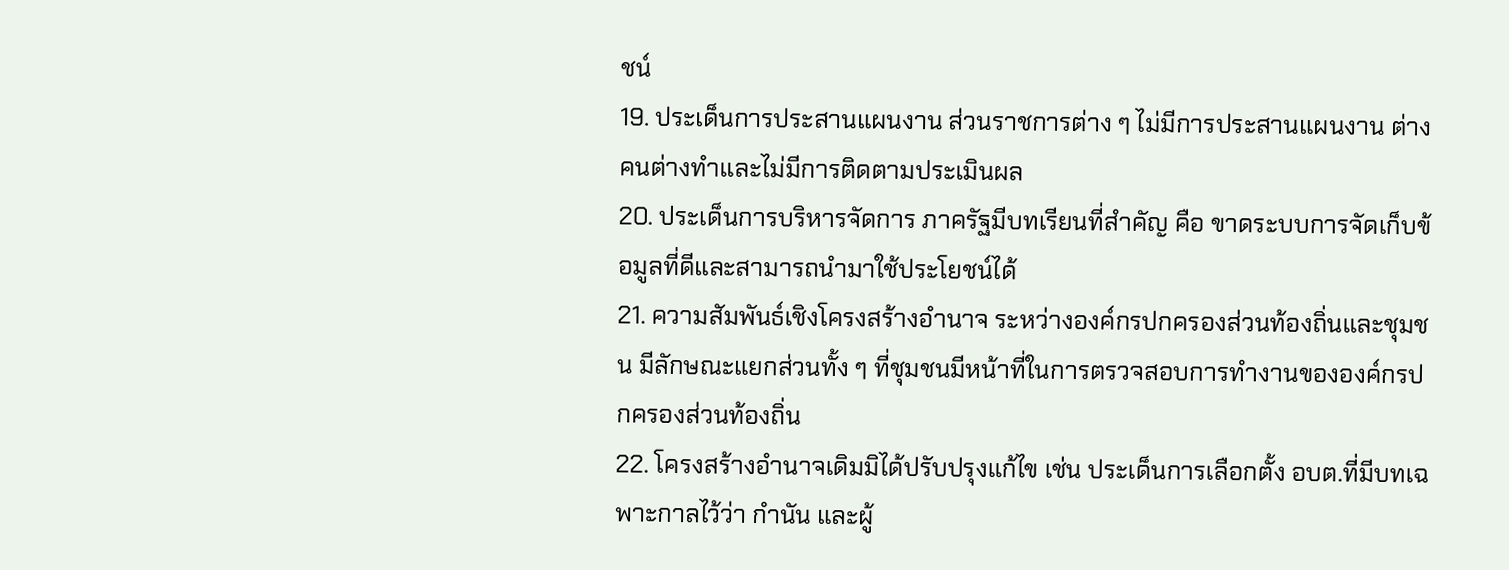ชน์
19. ประเด็นการประสานแผนงาน ส่วนราชการต่าง ๆ ไม่มีการประสานแผนงาน ต่างคนต่างทำและไม่มีการติดตามประเมินผล
20. ประเด็นการบริหารจัดการ ภาครัฐมีบทเรียนที่สำคัญ คือ ขาดระบบการจัดเก็บข้อมูลที่ดีและสามารถนำมาใช้ประโยชน์ได้
21. ความสัมพันธ์เชิงโครงสร้างอำนาจ ระหว่างองค์กรปกครองส่วนท้องถิ่นและชุมชน มีลักษณะแยกส่วนทั้ง ๆ ที่ชุมชนมีหน้าที่ในการตรวจสอบการทำงานขององค์กรปกครองส่วนท้องถิ่น
22. โครงสร้างอำนาจเดิมมิได้ปรับปรุงแก้ไข เช่น ประเด็นการเลือกตั้ง อบต.ที่มีบทเฉพาะกาลไว้ว่า กำนัน และผู้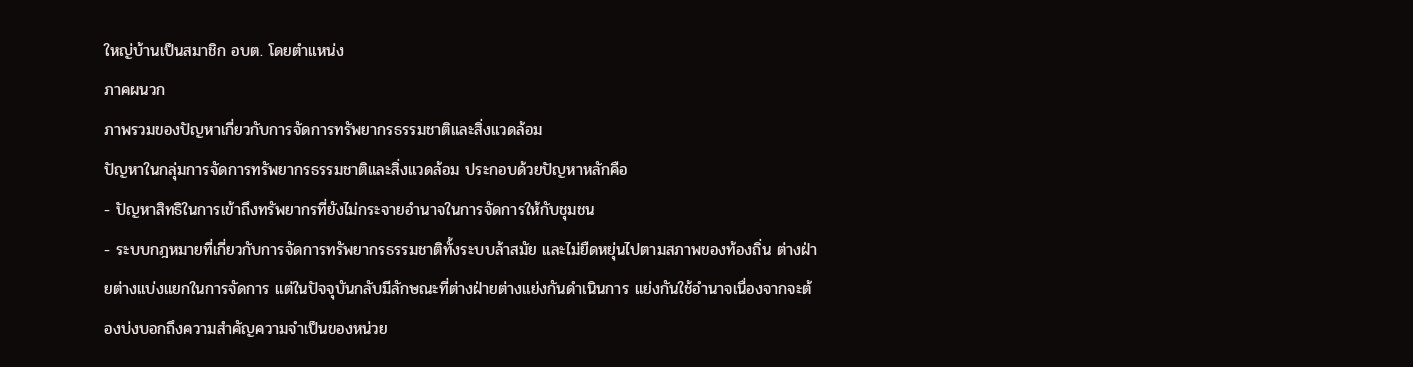ใหญ่บ้านเป็นสมาชิก อบต. โดยตำแหน่ง
ภาคผนวก
ภาพรวมของปัญหาเกี่ยวกับการจัดการทรัพยากรธรรมชาติและสิ่งแวดล้อม
ปัญหาในกลุ่มการจัดการทรัพยากรธรรมชาติและสิ่งแวดล้อม ประกอบด้วยปัญหาหลักคือ
- ปัญหาสิทธิในการเข้าถึงทรัพยากรที่ยังไม่กระจายอำนาจในการจัดการให้กับชุมชน
- ระบบกฎหมายที่เกี่ยวกับการจัดการทรัพยากรธรรมชาติทั้งระบบล้าสมัย และไม่ยืดหยุ่นไปตามสภาพของท้องถิ่น ต่างฝ่ายต่างแบ่งแยกในการจัดการ แต่ในปัจจุบันกลับมีลักษณะที่ต่างฝ่ายต่างแย่งกันดำเนินการ แย่งกันใช้อำนาจเนื่องจากจะต้องบ่งบอกถึงความสำคัญความจำเป็นของหน่วย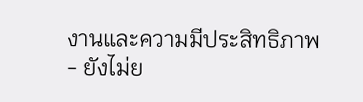งานและความมีประสิทธิภาพ
- ยังไม่ย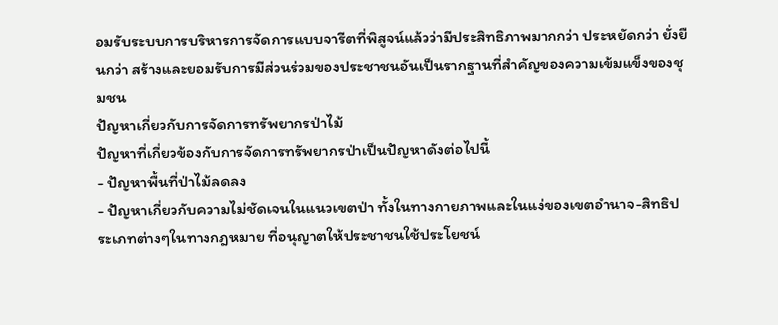อมรับระบบการบริหารการจัดการแบบจารีตที่พิสูจน์แล้วว่ามีประสิทธิภาพมากกว่า ประหยัดกว่า ยั่งยืนกว่า สร้างและยอมรับการมีส่วนร่วมของประชาชนอันเป็นรากฐานที่สำคัญของความเข้มแข็งของชุมชน
ปัญหาเกี่ยวกับการจัดการทรัพยากรป่าไม้
ปัญหาที่เกี่ยวข้องกับการจัดการทรัพยากรป่าเป็นปัญหาดังต่อไปนี้
- ปัญหาพื้นที่ป่าไม้ลดลง
- ปัญหาเกี่ยวกับความไม่ชัดเจนในแนวเขตป่า ทั้งในทางกายภาพและในแง่ของเขตอำนาจ-สิทธิประเภทต่างๆในทางกฎหมาย ที่อนุญาตให้ประชาชนใช้ประโยชน์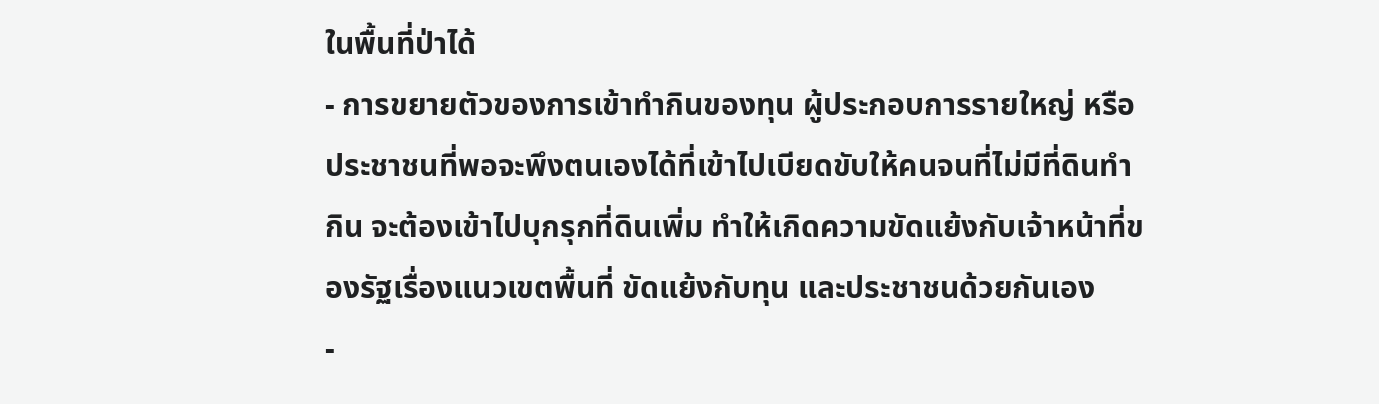ในพื้นที่ป่าได้
- การขยายตัวของการเข้าทำกินของทุน ผู้ประกอบการรายใหญ่ หรือประชาชนที่พอจะพึงตนเองได้ที่เข้าไปเบียดขับให้คนจนที่ไม่มีที่ดินทำกิน จะต้องเข้าไปบุกรุกที่ดินเพิ่ม ทำให้เกิดความขัดแย้งกับเจ้าหน้าที่ของรัฐเรื่องแนวเขตพื้นที่ ขัดแย้งกับทุน และประชาชนด้วยกันเอง
-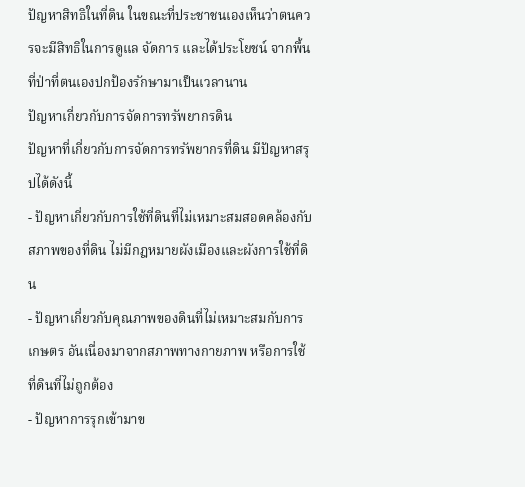ปัญหาสิทธิในที่ดิน ในขณะที่ประชาชนเองเห็นว่าตนควรจะมีสิทธิในการดูแล จัดการ และได้ประโยชน์ จากพื้นที่ป่าที่ตนเองปกป้องรักษามาเป็นเวลานาน
ปัญหาเกี่ยวกับการจัดการทรัพยากรดิน
ปัญหาที่เกี่ยวกับการจัดการทรัพยากรที่ดิน มีปัญหาสรุปได้ดังนี้
- ปัญหาเกี่ยวกับการใช้ที่ดินที่ไม่เหมาะสมสอดคล้องกับสภาพของที่ดิน ไม่มีกฎหมายผังเมืองและผังการใช้ที่ดิน
- ปัญหาเกี่ยวกับคุณภาพของดินที่ไม่เหมาะสมกับการเกษตร อันเนื่องมาจากสภาพทางกายภาพ หรือการใช้ที่ดินที่ไม่ถูกต้อง
- ปัญหาการรุกเข้ามาข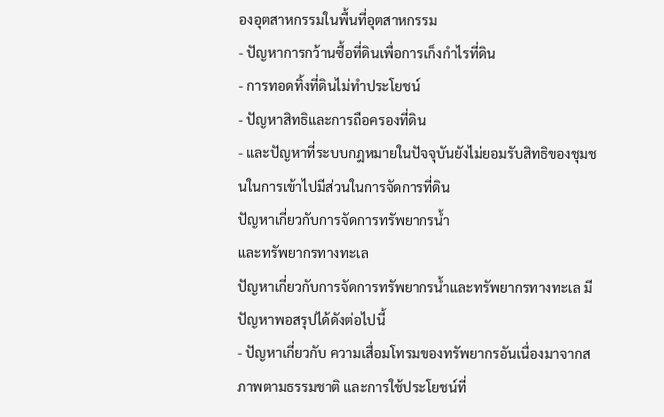องอุตสาหกรรมในพื้นที่อุตสาหกรรม
- ปัญหาการกว้านซื้อที่ดินเพื่อการเก็งกำไรที่ดิน
- การทอดทิ้งที่ดินไม่ทำประโยชน์
- ปัญหาสิทธิและการถือครองที่ดิน
- และปัญหาที่ระบบกฎหมายในปัจจุบันยังไม่ยอมรับสิทธิของชุมชนในการเข้าไปมีส่วนในการจัดการที่ดิน
ปัญหาเกี่ยวกับการจัดการทรัพยากรน้ำ
และทรัพยากรทางทะเล
ปัญหาเกี่ยวกับการจัดการทรัพยากรน้ำและทรัพยากรทางทะเล มีปัญหาพอสรุปได้ดังต่อไปนี้
- ปัญหาเกี่ยวกับ ความเสื่อมโทรมของทรัพยากรอันเนื่องมาจากสภาพตามธรรมชาติ และการใช้ประโยชน์ที่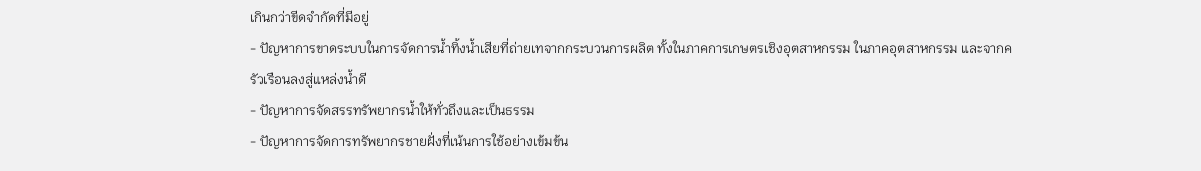เกินกว่าขีดจำกัดที่มีอยู่
- ปัญหาการขาดระบบในการจัดการน้ำทิ้งน้ำเสียที่ถ่ายเทจากกระบวนการผลิต ทั้งในภาคการเกษตรเชิงอุตสาหกรรม ในภาคอุตสาหกรรม และจากครัวเรือนลงสู่แหล่งน้ำดี
- ปัญหาการจัดสรรทรัพยากรน้ำให้ทั่วถึงและเป็นธรรม
- ปัญหาการจัดการทรัพยากรชายฝั่งที่เน้นการใช้อย่างเข้มข้น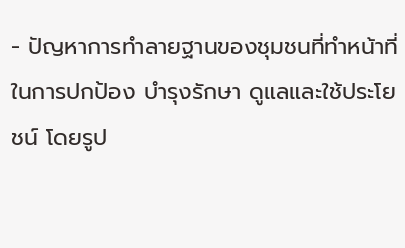- ปัญหาการทำลายฐานของชุมชนที่ทำหน้าที่ในการปกป้อง บำรุงรักษา ดูแลและใช้ประโยชน์ โดยรูป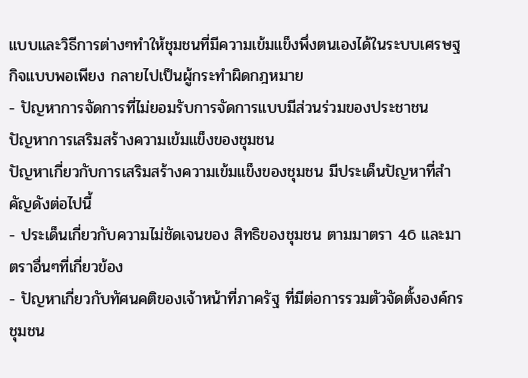แบบและวิธีการต่างๆทำให้ชุมชนที่มีความเข้มแข็งพึ่งตนเองได้ในระบบเศรษฐกิจแบบพอเพียง กลายไปเป็นผู้กระทำผิดกฎหมาย
- ปัญหาการจัดการที่ไม่ยอมรับการจัดการแบบมีส่วนร่วมของประชาชน
ปัญหาการเสริมสร้างความเข้มแข็งของชุมชน
ปัญหาเกี่ยวกับการเสริมสร้างความเข้มแข็งของชุมชน มีประเด็นปัญหาที่สำคัญดังต่อไปนี้
- ประเด็นเกี่ยวกับความไม่ชัดเจนของ สิทธิของชุมชน ตามมาตรา 46 และมาตราอื่นๆที่เกี่ยวข้อง
- ปัญหาเกี่ยวกับทัศนคติของเจ้าหน้าที่ภาครัฐ ที่มีต่อการรวมตัวจัดตั้งองค์กรชุมชน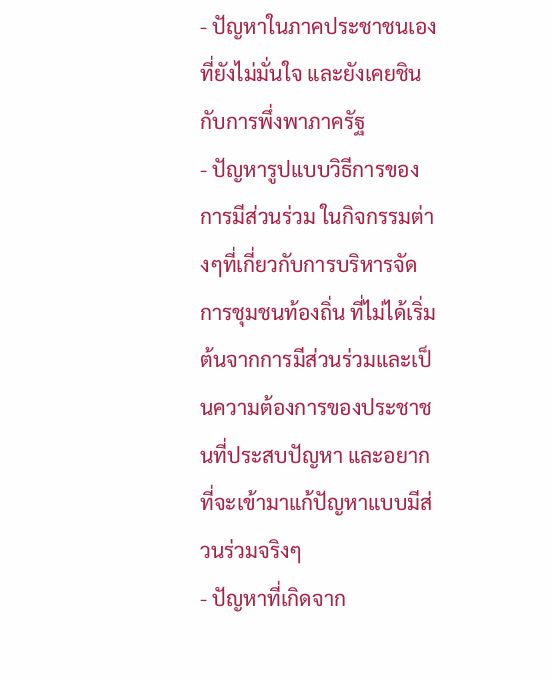- ปัญหาในภาคประชาชนเองที่ยังไม่มั่นใจ และยังเคยชินกับการพึ่งพาภาครัฐ
- ปัญหารูปแบบวิธีการของการมีส่วนร่วม ในกิจกรรมต่างๆที่เกี่ยวกับการบริหารจัดการชุมชนท้องถิ่น ที่ไม่ได้เริ่มต้นจากการมีส่วนร่วมและเป็นความต้องการของประชาชนที่ประสบปัญหา และอยากที่จะเข้ามาแก้ปัญหาแบบมีส่วนร่วมจริงๆ
- ปัญหาที่เกิดจาก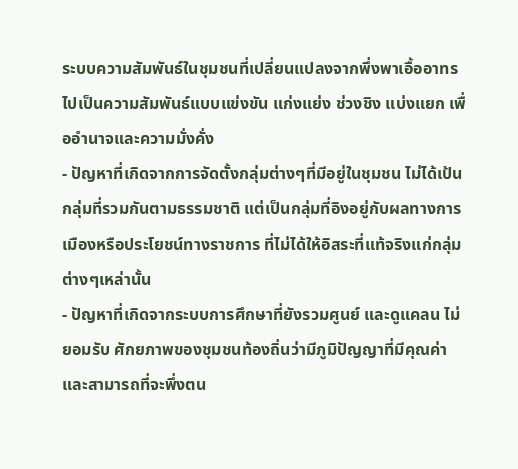ระบบความสัมพันธ์ในชุมชนที่เปลี่ยนแปลงจากพึ่งพาเอื้ออาทรไปเป็นความสัมพันธ์แบบแข่งขัน แก่งแย่ง ช่วงชิง แบ่งแยก เพื่ออำนาจและความมั่งคั่ง
- ปัญหาที่เกิดจากการจัดตั้งกลุ่มต่างๆที่มีอยู่ในชุมชน ไม่ได้เป้นกลุ่มที่รวมกันตามธรรมชาติ แต่เป็นกลุ่มที่อิงอยู่กับผลทางการเมืองหรือประโยชน์ทางราชการ ที่ไม่ได้ให้อิสระที่แท้จริงแก่กลุ่มต่างๆเหล่านั้น
- ปัญหาที่เกิดจากระบบการศึกษาที่ยังรวมศูนย์ และดูแคลน ไม่ยอมรับ ศักยภาพของชุมชนท้องถิ่นว่ามีภูมิปัญญาที่มีคุณค่า และสามารถที่จะพึ่งตน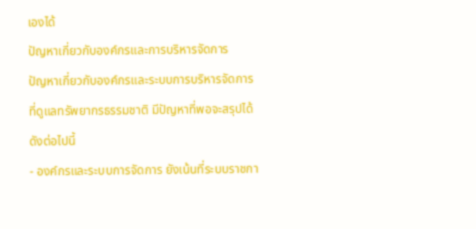เองได้
ปัญหาเกี่ยวกับองค์กรและการบริหารจัดการ
ปัญหาเกี่ยวกับองค์กรและระบบการบริหารจัดการที่ดูแลทรัพยากรธรรมชาติ มีปัญหาที่พอจะสรุปได้ดังต่อไปนี้
- องค์กรและระบบการจัดการ ยังเน้นที่ระบบราชกา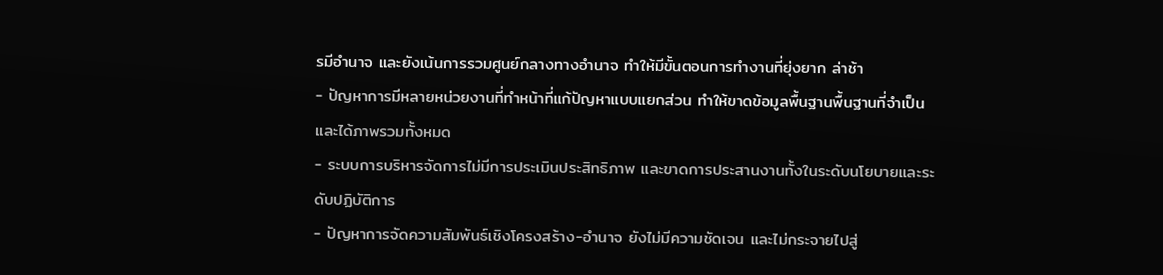รมีอำนาจ และยังเน้นการรวมศูนย์กลางทางอำนาจ ทำให้มีขั้นตอนการทำงานที่ยุ่งยาก ล่าช้า
- ปัญหาการมีหลายหน่วยงานที่ทำหน้าที่แก้ปัญหาแบบแยกส่วน ทำให้ขาดข้อมูลพื้นฐานพื้นฐานที่จำเป็นและได้ภาพรวมทั้งหมด
- ระบบการบริหารจัดการไม่มีการประเมินประสิทธิภาพ และขาดการประสานงานทั้งในระดับนโยบายและระดับปฏิบัติการ
- ปัญหาการจัดความสัมพันธ์เชิงโครงสร้าง-อำนาจ ยังไม่มีความชัดเจน และไม่กระจายไปสู่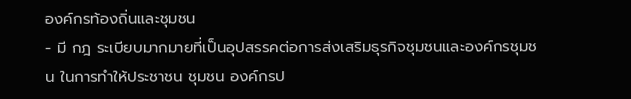องค์กรท้องถิ่นและชุมชน
- มี กฎ ระเบียบมากมายที่เป็นอุปสรรคต่อการส่งเสริมธุรกิจชุมชนและองค์กรชุมชน ในการทำให้ประชาชน ชุมชน องค์กรป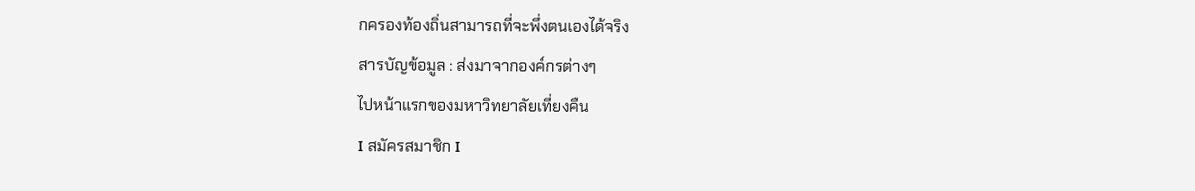กครองท้องถิ่นสามารถที่จะพึ่งตนเองได้จริง
สารบัญข้อมูล : ส่งมาจากองค์กรต่างๆ
ไปหน้าแรกของมหาวิทยาลัยเที่ยงคืน
I สมัครสมาชิก I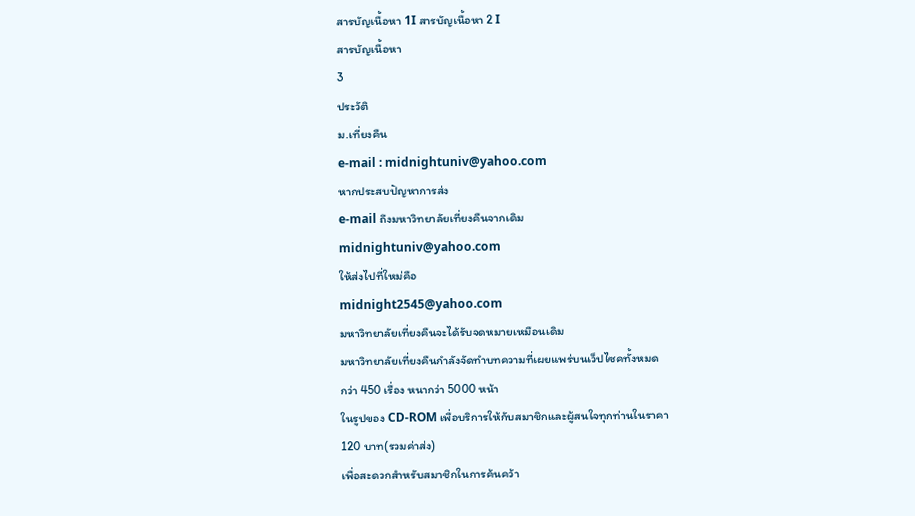สารบัญเนื้อหา 1I สารบัญเนื้อหา 2 I
สารบัญเนื้อหา
3
ประวัติ
ม.เที่ยงคืน
e-mail : midnightuniv@yahoo.com
หากประสบปัญหาการส่ง
e-mail ถึงมหาวิทยาลัยเที่ยงคืนจากเดิม
midnightuniv@yahoo.com
ให้ส่งไปที่ใหม่คือ
midnight2545@yahoo.com
มหาวิทยาลัยเที่ยงคืนจะได้รับจดหมายเหมือนเดิม
มหาวิทยาลัยเที่ยงคืนกำลังจัดทำบทความที่เผยแพร่บนเว็ปไซคทั้งหมด
กว่า 450 เรื่อง หนากว่า 5000 หน้า
ในรูปของ CD-ROM เพื่อบริการให้กับสมาชิกและผู้สนใจทุกท่านในราคา
120 บาท(รวมค่าส่ง)
เพื่อสะดวกสำหรับสมาชิกในการค้นคว้า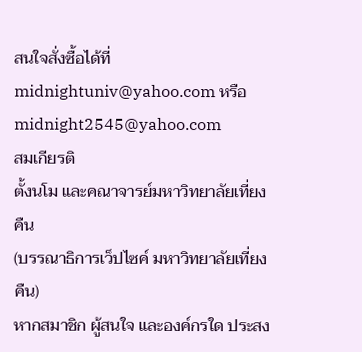สนใจสั่งซื้อได้ที่
midnightuniv@yahoo.com หรือ
midnight2545@yahoo.com
สมเกียรติ
ตั้งนโม และคณาจารย์มหาวิทยาลัยเที่ยงคืน
(บรรณาธิการเว็ปไซค์ มหาวิทยาลัยเที่ยงคืน)
หากสมาชิก ผู้สนใจ และองค์กรใด ประสง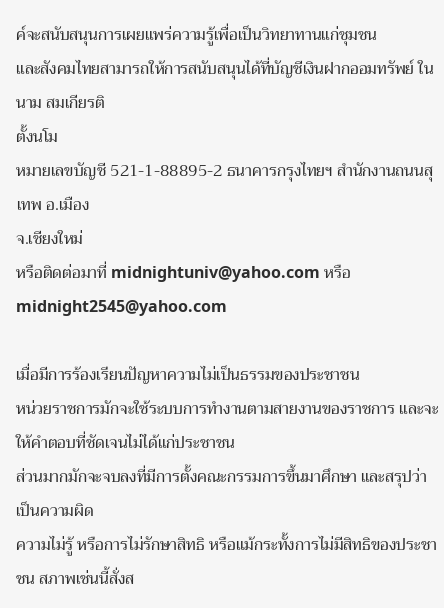ค์จะสนับสนุนการเผยแพร่ความรู้เพื่อเป็นวิทยาทานแก่ชุมชน
และสังคมไทยสามารถให้การสนับสนุนได้ที่บัญชีเงินฝากออมทรัพย์ ในนาม สมเกียรติ
ตั้งนโม
หมายเลขบัญชี 521-1-88895-2 ธนาคารกรุงไทยฯ สำนักงานถนนสุเทพ อ.เมือง
จ.เชียงใหม่
หรือติดต่อมาที่ midnightuniv@yahoo.com หรือ midnight2545@yahoo.com

เมื่อมีการร้องเรียนปัญหาความไม่เป็นธรรมของประชาชน
หน่วยราชการมักจะใช้ระบบการทำงานตามสายงานของราชการ และจะให้คำตอบที่ชัดเจนไม่ได้แก่ประชาชน
ส่วนมากมักจะจบลงที่มีการตั้งคณะกรรมการขึ้นมาศึกษา และสรุปว่า เป็นความผิด
ความไม่รู้ หรือการไม่รักษาสิทธิ หรือแม้กระทั้งการไม่มีสิทธิของประชาชน สภาพเช่นนี้สั่งส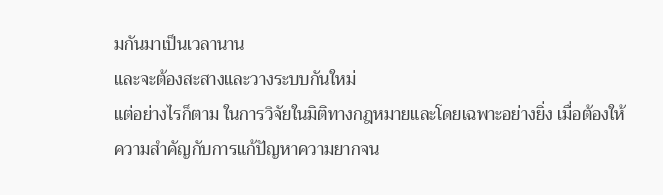มกันมาเป็นเวลานาน
และจะต้องสะสางและวางระบบกันใหม่
แต่อย่างไรก็ตาม ในการวิจัยในมิติทางกฎหมายและโดยเฉพาะอย่างยิ่ง เมื่อต้องให้ความสำคัญกับการแก้ปัญหาความยากจน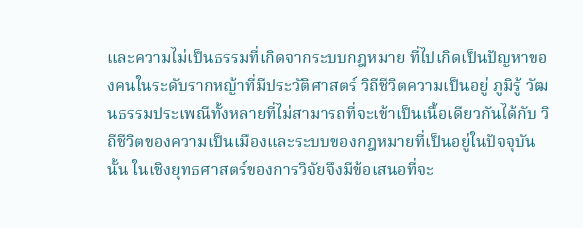และความไม่เป็นธรรมที่เกิดจากระบบกฎหมาย ที่ไปเกิดเป็นปัญหาของคนในระดับรากหญ้าที่มีประวัติศาสตร์ วิถีชีวิตความเป็นอยู่ ภูมิรู้ วัฒนธรรมประเพณีทั้งหลายที่ไม่สามารถที่จะเข้าเป็นเนื้อเดียวกันได้กับ วิถีชีวิตของความเป็นเมืองและระบบของกฎหมายที่เป็นอยู่ในปัจจุบันนั้น ในเชิงยุทธศาสตร์ของการวิจัยจึงมีข้อเสนอที่จะ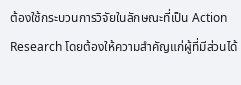ต้องใช้กระบวนการวิจัยในลักษณะที่เป็น Action Research โดยต้องให้ความสำคัญแก่ผู้ที่มีส่วนได้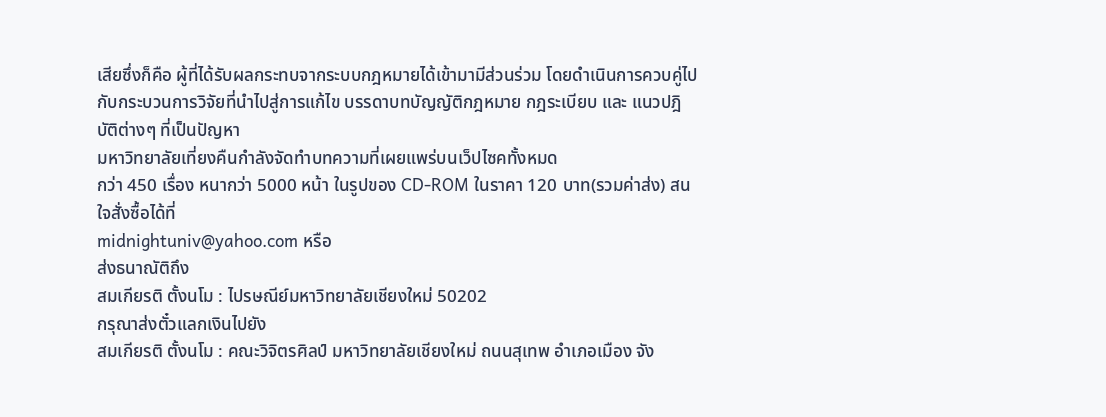เสียซึ่งก็คือ ผู้ที่ได้รับผลกระทบจากระบบกฎหมายได้เข้ามามีส่วนร่วม โดยดำเนินการควบคู่ไปกับกระบวนการวิจัยที่นำไปสู่การแก้ไข บรรดาบทบัญญัติกฎหมาย กฎระเบียบ และ แนวปฎิบัติต่างๆ ที่เป็นปัญหา
มหาวิทยาลัยเที่ยงคืนกำลังจัดทำบทความที่เผยแพร่บนเว็ปไซคทั้งหมด
กว่า 450 เรื่อง หนากว่า 5000 หน้า ในรูปของ CD-ROM ในราคา 120 บาท(รวมค่าส่ง) สนใจสั่งซื้อได้ที่
midnightuniv@yahoo.com หรือ
ส่งธนาณัติถึง
สมเกียรติ ตั้งนโม : ไปรษณีย์มหาวิทยาลัยเชียงใหม่ 50202
กรุณาส่งตั๋วแลกเงินไปยัง
สมเกียรติ ตั้งนโม : คณะวิจิตรศิลป์ มหาวิทยาลัยเชียงใหม่ ถนนสุเทพ อำเภอเมือง จัง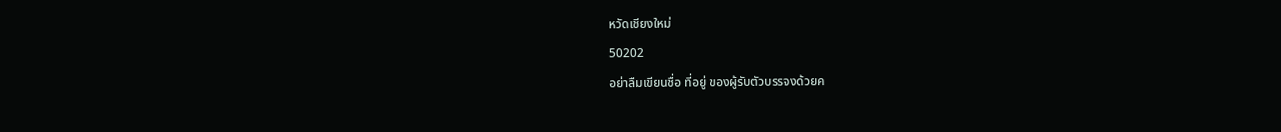หวัดเชียงใหม่
50202
อย่าลืมเขียนชื่อ ที่อยู่ ของผู้รับตัวบรรจงด้วยค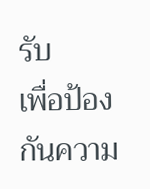รับ
เพื่อป้องกันความ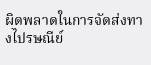ผิดพลาดในการจัดส่งทางไปรษณีย์